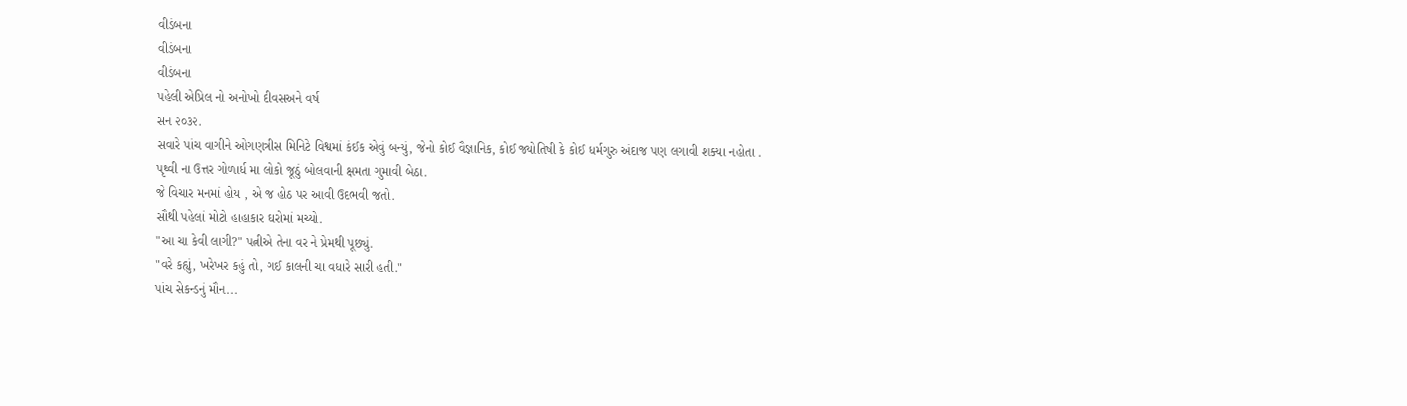વીડંબના
વીડંબના
વીડંબના
પહેલી એપ્રિલ નો અનોખો દીવસઅને વર્ષ
સન ૨૦૩૨.
સવારે પાંચ વાગીને ઓગણત્રીસ મિનિટે વિશ્વમાં કંઈક એવું બન્યું, જેનો કોઈ વૈજ્ઞાનિક, કોઈ જ્યોતિષી કે કોઈ ધર્મગુરુ અંદાજ પણ લગાવી શક્યા નહોતા .
પૃથ્વી ના ઉત્તર ગોળાર્ધ મા લોકો જૂઠું બોલવાની ક્ષમતા ગુમાવી બેઠા.
જે વિચાર મનમાં હોય , એ જ હોઠ પર આવી ઉદભવી જતો.
સૌથી પહેલાં મોટો હાહાકાર ઘરોમાં મચ્યો.
"આ ચા કેવી લાગી?" પત્નીએ તેના વર ને પ્રેમથી પૂછ્યું.
"વરે કહ્યું, ખરેખર કહું તો, ગઈ કાલની ચા વધારે સારી હતી."
પાંચ સેકન્ડનું મૌન...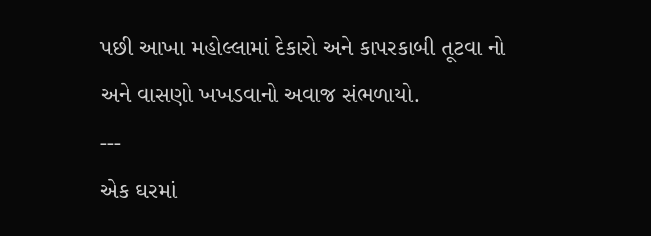પછી આખા મહોલ્લામાં દેકારો અને કાપરકાબી તૂટવા નો અને વાસણો ખખડવાનો અવાજ સંભળાયો.
---
એક ઘરમાં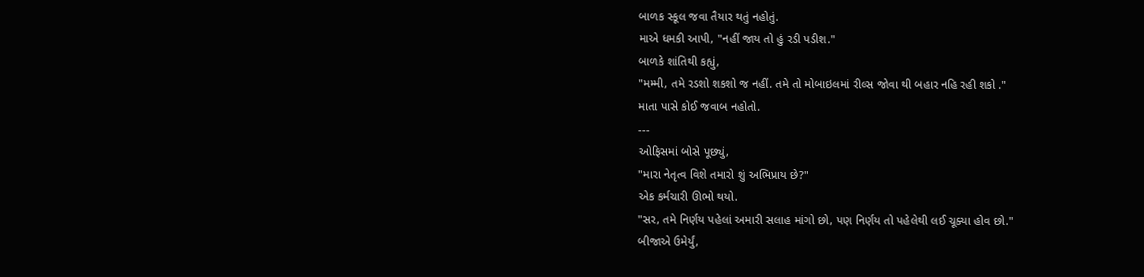બાળક સ્કૂલ જવા તૈયાર થતું નહોતું.
માએ ધમકી આપી, "નહીં જાય તો હું રડી પડીશ."
બાળકે શાંતિથી કહ્યું,
"મમ્મી, તમે રડશો શકશો જ નહીં. તમે તો મોબાઇલમાં રીલ્સ જોવા થી બહાર નહિ રહી શકો ."
માતા પાસે કોઈ જવાબ નહોતો.
---
ઓફિસમાં બોસે પૂછ્યું,
"મારા નેતૃત્વ વિશે તમારો શું અભિપ્રાય છે?"
એક કર્મચારી ઊભો થયો.
"સર, તમે નિર્ણય પહેલાં અમારી સલાહ માંગો છો, પણ નિર્ણય તો પહેલેથી લઈ ચૂક્યા હોવ છો."
બીજાએ ઉમેર્યું,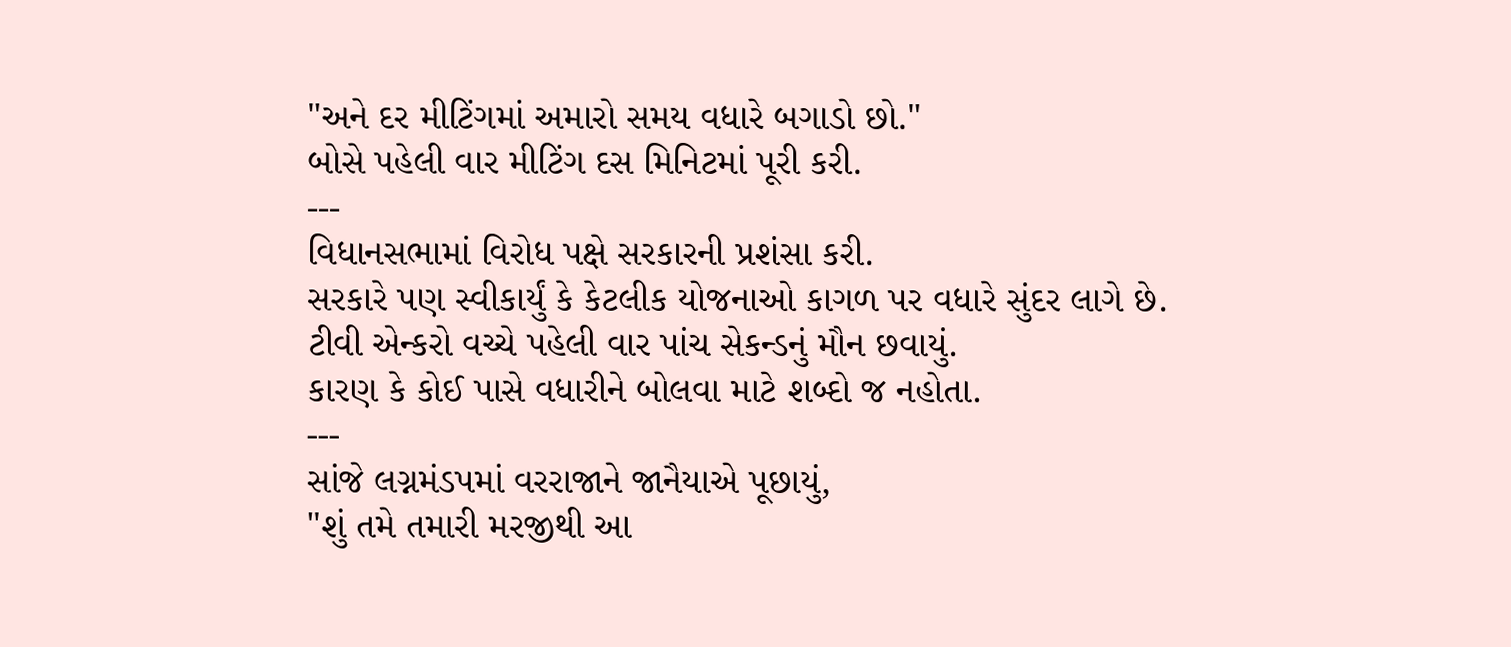"અને દર મીટિંગમાં અમારો સમય વધારે બગાડો છો."
બોસે પહેલી વાર મીટિંગ દસ મિનિટમાં પૂરી કરી.
---
વિધાનસભામાં વિરોધ પક્ષે સરકારની પ્રશંસા કરી.
સરકારે પણ સ્વીકાર્યું કે કેટલીક યોજનાઓ કાગળ પર વધારે સુંદર લાગે છે.
ટીવી એન્કરો વચ્ચે પહેલી વાર પાંચ સેકન્ડનું મૌન છવાયું.
કારણ કે કોઈ પાસે વધારીને બોલવા માટે શબ્દો જ નહોતા.
---
સાંજે લગ્નમંડપમાં વરરાજાને જાનૈયાએ પૂછાયું,
"શું તમે તમારી મરજીથી આ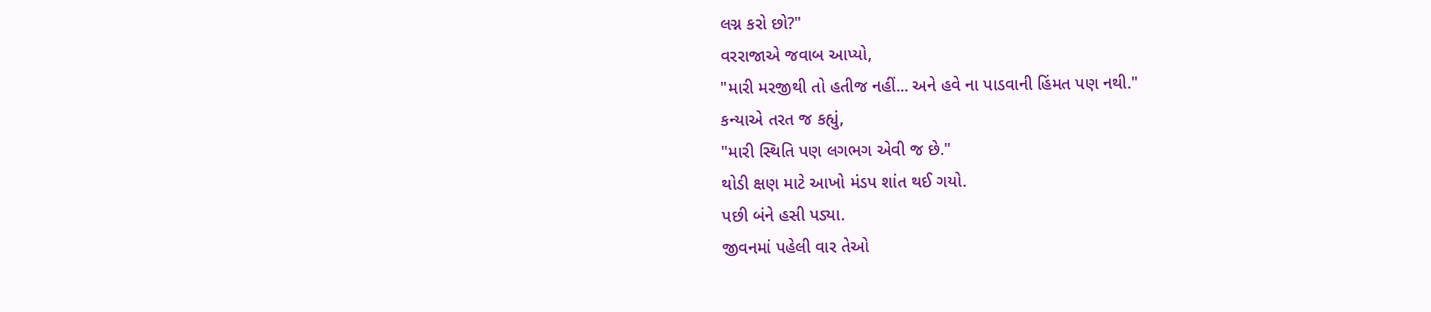લગ્ન કરો છો?"
વરરાજાએ જવાબ આપ્યો,
"મારી મરજીથી તો હતીજ નહીં... અને હવે ના પાડવાની હિંમત પણ નથી."
કન્યાએ તરત જ કહ્યું,
"મારી સ્થિતિ પણ લગભગ એવી જ છે."
થોડી ક્ષણ માટે આખો મંડપ શાંત થઈ ગયો.
પછી બંને હસી પડ્યા.
જીવનમાં પહેલી વાર તેઓ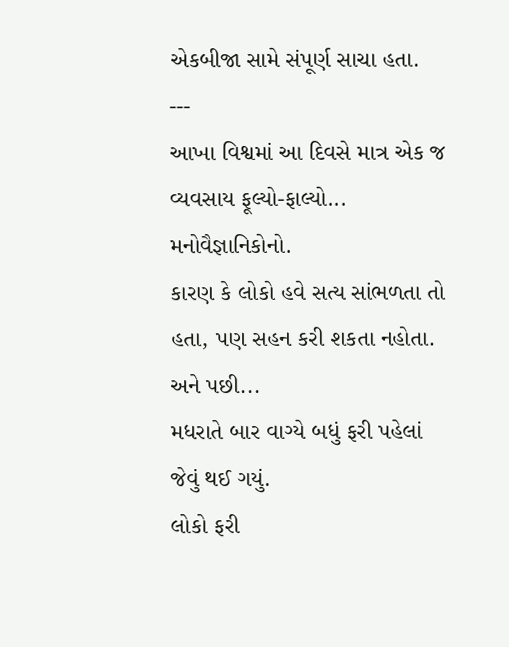એકબીજા સામે સંપૂર્ણ સાચા હતા.
---
આખા વિશ્વમાં આ દિવસે માત્ર એક જ વ્યવસાય ફૂલ્યો-ફાલ્યો...
મનોવૈજ્ઞાનિકોનો.
કારણ કે લોકો હવે સત્ય સાંભળતા તો હતા, પણ સહન કરી શકતા નહોતા.
અને પછી...
મધરાતે બાર વાગ્યે બધું ફરી પહેલાં જેવું થઈ ગયું.
લોકો ફરી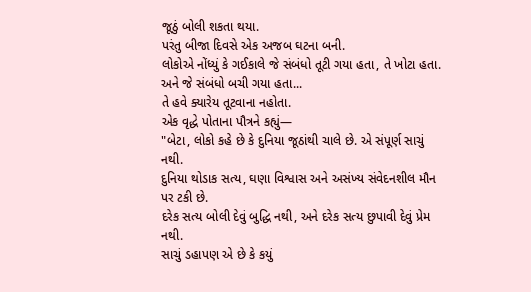જૂઠું બોલી શકતા થયા.
પરંતુ બીજા દિવસે એક અજબ ઘટના બની.
લોકોએ નોંધ્યું કે ગઈકાલે જે સંબંધો તૂટી ગયા હતા, તે ખોટા હતા.
અને જે સંબંધો બચી ગયા હતા...
તે હવે ક્યારેય તૂટવાના નહોતા.
એક વૃદ્ધે પોતાના પૌત્રને કહ્યું—
"બેટા, લોકો કહે છે કે દુનિયા જૂઠાંથી ચાલે છે. એ સંપૂર્ણ સાચું નથી.
દુનિયા થોડાક સત્ય, ઘણા વિશ્વાસ અને અસંખ્ય સંવેદનશીલ મૌન પર ટકી છે.
દરેક સત્ય બોલી દેવું બુદ્ધિ નથી, અને દરેક સત્ય છુપાવી દેવું પ્રેમ નથી.
સાચું ડહાપણ એ છે કે કયું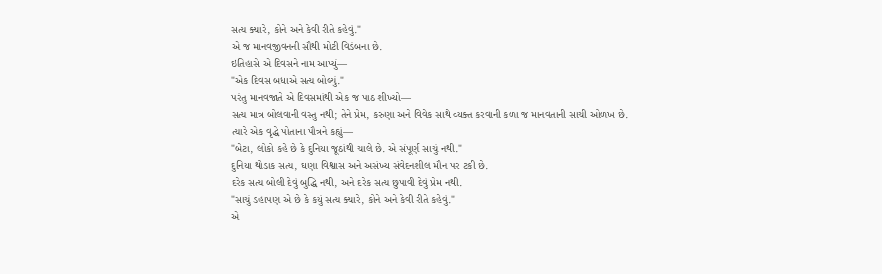સત્ય ક્યારે, કોને અને કેવી રીતે કહેવું."
એ જ માનવજીવનની સૌથી મોટી વિડંબના છે.
ઇતિહાસે એ દિવસને નામ આપ્યું—
"એક દિવસ બધાએ સત્ય બોલ્યું."
પરંતુ માનવજાતે એ દિવસમાંથી એક જ પાઠ શીખ્યો—
સત્ય માત્ર બોલવાની વસ્તુ નથી; તેને પ્રેમ, કરુણા અને વિવેક સાથે વ્યક્ત કરવાની કળા જ માનવતાની સાચી ઓળખ છે.
ત્યારે એક વૃદ્ધે પોતાના પૌત્રને કહ્યું—
"બેટા, લોકો કહે છે કે દુનિયા જૂઠાંથી ચાલે છે. એ સંપૂર્ણ સાચું નથી."
દુનિયા થોડાક સત્ય, ઘણા વિશ્વાસ અને અસંખ્ય સંવેદનશીલ મૌન પર ટકી છે.
દરેક સત્ય બોલી દેવું બુદ્ધિ નથી, અને દરેક સત્ય છુપાવી દેવું પ્રેમ નથી.
"સાચું ડહાપણ એ છે કે કયું સત્ય ક્યારે, કોને અને કેવી રીતે કહેવું."
એ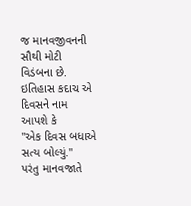જ માનવજીવનની સૌથી મોટી વિડંબના છે.
ઇતિહાસ કદાચ એ દિવસને નામ આપશે કે
"એક દિવસ બધાએ સત્ય બોલ્યું."
પરંતુ માનવજાતે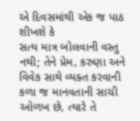એ દિવસમાંથી એક જ પાઠ શીખશે કે
સત્ય માત્ર બોલવાની વસ્તુ નથી; તેને પ્રેમ, કરુણા અને વિવેક સાથે વ્યક્ત કરવાની કળા જ માનવતાની સાચી ઓળખ છે, ત્યારે તે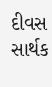દીવસ સાર્થક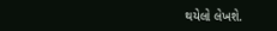થયેલો લેખશે.